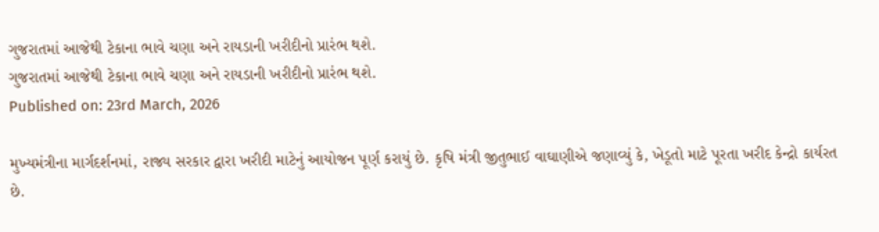ગુજરાતમાં આજેથી ટેકાના ભાવે ચણા અને રાયડાની ખરીદીનો પ્રારંભ થશે.
ગુજરાતમાં આજેથી ટેકાના ભાવે ચણા અને રાયડાની ખરીદીનો પ્રારંભ થશે.
Published on: 23rd March, 2026

મુખ્યમંત્રીના માર્ગદર્શનમાં, રાજ્ય સરકાર દ્વારા ખરીદી માટેનું આયોજન પૂર્ણ કરાયું છે. કૃષિ મંત્રી જીતુભાઈ વાઘાણીએ જણાવ્યું કે, ખેડૂતો માટે પૂરતા ખરીદ કેન્દ્રો કાર્યરત છે.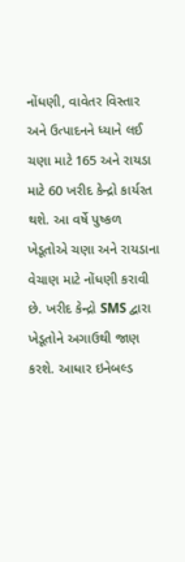નોંધણી, વાવેતર વિસ્તાર અને ઉત્પાદનને ધ્યાને લઈ ચણા માટે 165 અને રાયડા માટે 60 ખરીદ કેન્દ્રો કાર્યરત થશે. આ વર્ષે પુષ્કળ ખેડૂતોએ ચણા અને રાયડાના વેચાણ માટે નોંધણી કરાવી છે. ખરીદ કેન્દ્રો SMS દ્વારા ખેડૂતોને અગાઉથી જાણ કરશે. આધાર ઇનેબલ્ડ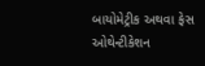બાયોમેટ્રીક અથવા ફેસ ઓથેન્ટીકેશન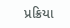પ્રક્રિયા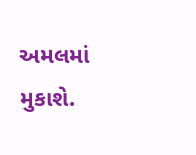અમલમાં મુકાશે.